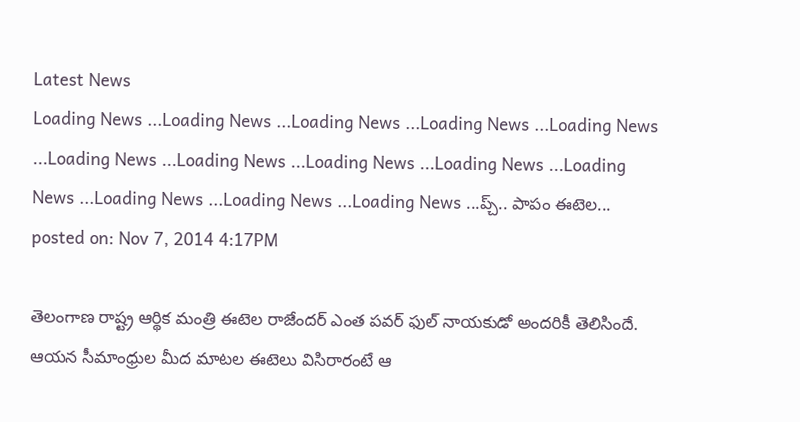Latest News
Loading News ...Loading News ...Loading News ...Loading News ...Loading News ...Loading News ...Loading News ...Loading News ...Loading News ...Loading News ...Loading News ...Loading News ...Loading News ...ప్చ్.. పాపం ఈటెల...
posted on: Nov 7, 2014 4:17PM

తెలంగాణ రాష్ట్ర ఆర్థిక మంత్రి ఈటెల రాజేందర్ ఎంత పవర్ ఫుల్ నాయకుడో అందరికీ తెలిసిందే. ఆయన సీమాంధ్రుల మీద మాటల ఈటెలు విసిరారంటే ఆ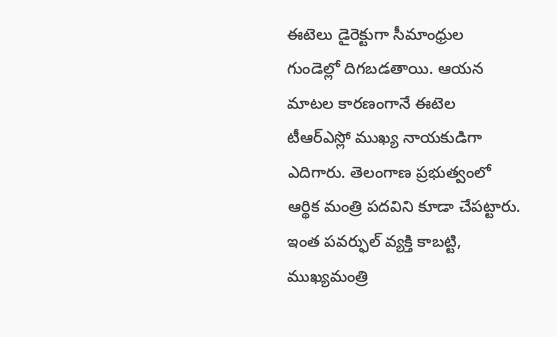ఈటెలు డైరెక్టుగా సీమాంధ్రుల గుండెల్లో దిగబడతాయి. ఆయన మాటల కారణంగానే ఈటెల టీఆర్ఎస్లో ముఖ్య నాయకుడిగా ఎదిగారు. తెలంగాణ ప్రభుత్వంలో ఆర్థిక మంత్రి పదవిని కూడా చేపట్టారు. ఇంత పవర్ఫుల్ వ్యక్తి కాబట్టి, ముఖ్యమంత్రి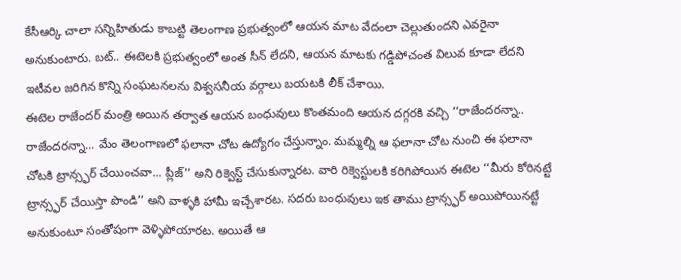కేసీఆర్కి చాలా సన్నిహితుడు కాబట్టి తెలంగాణ ప్రభుత్వంలో ఆయన మాట వేదంలా చెల్లుతుందని ఎవరైనా అనుకుంటారు. బట్.. ఈటెలకి ప్రభుత్వంలో అంత సీన్ లేదని, ఆయన మాటకు గడ్డిపోచంత విలువ కూడా లేదని ఇటీవల జరిగిన కొన్ని సంఘటనలను విశ్వసనీయ వర్గాలు బయటకి లీక్ చేశాయి.
ఈటెల రాజేందర్ మంత్రి అయిన తర్వాత ఆయన బంధువులు కొంతమంది ఆయన దగ్గరకి వచ్చి ‘‘రాజేందరన్నా.. రాజేందరన్నా... మేం తెలంగాణలో ఫలానా చోట ఉద్యోగం చేస్తున్నాం. మమ్మల్ని ఆ ఫలానా చోట నుంచి ఈ ఫలానా చోటకి ట్రాన్స్ఫర్ చేయించవా... ప్లీజ్’’ అని రిక్వెస్ట్ చేసుకున్నారట. వారి రిక్వెస్టులకి కరిగిపోయిన ఈటెల ‘‘మీరు కోరినట్టే ట్రాన్స్ఫర్ చేయిస్తా పొండి’’ అని వాళ్ళకి హామీ ఇచ్చేశారట. సదరు బంధువులు ఇక తాము ట్రాన్స్ఫర్ అయిపోయినట్టే అనుకుంటూ సంతోషంగా వెళ్ళిపోయారట. అయితే ఆ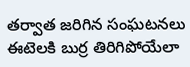తర్వాత జరిగిన సంఘటనలు ఈటెలకి బుర్ర తిరిగిపోయేలా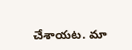చేశాయట. మా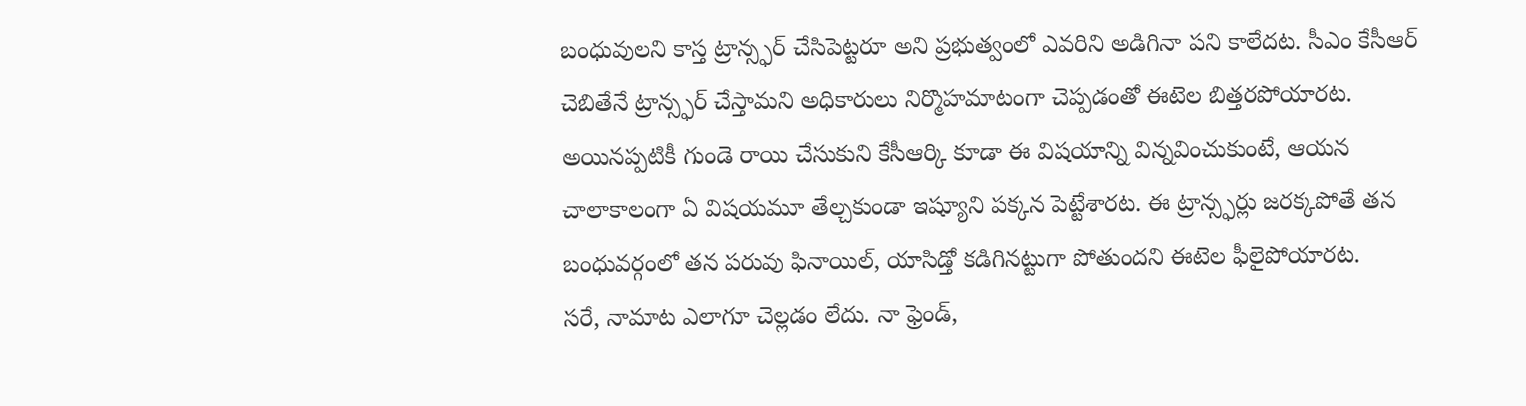బంధువులని కాస్త ట్రాన్స్ఫర్ చేసిపెట్టరూ అని ప్రభుత్వంలో ఎవరిని అడిగినా పని కాలేదట. సీఎం కేసీఆర్ చెబితేనే ట్రాన్స్ఫర్ చేస్తామని అధికారులు నిర్మొహమాటంగా చెప్పడంతో ఈటెల బిత్తరపోయారట. అయినప్పటికీ గుండె రాయి చేసుకుని కేసీఆర్కి కూడా ఈ విషయాన్ని విన్నవించుకుంటే, ఆయన చాలాకాలంగా ఏ విషయమూ తేల్చకుండా ఇష్యూని పక్కన పెట్టేశారట. ఈ ట్రాన్స్ఫర్లు జరక్కపోతే తన బంధువర్గంలో తన పరువు ఫినాయిల్, యాసిడ్తో కడిగినట్టుగా పోతుందని ఈటెల ఫీలైపోయారట.
సరే, నామాట ఎలాగూ చెల్లడం లేదు. నా ఫ్రెండ్,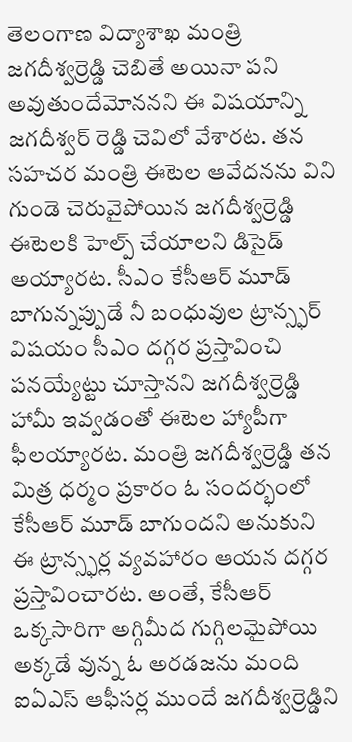తెలంగాణ విద్యాశాఖ మంత్రి జగదీశ్వర్రెడ్డి చెబితే అయినా పని అవుతుందేమోననని ఈ విషయాన్ని జగదీశ్వర్ రెడ్డి చెవిలో వేశారట. తన సహచర మంత్రి ఈటెల ఆవేదనను విని గుండె చెరువైపోయిన జగదీశ్వర్రెడ్డి ఈటెలకి హెల్ప్ చేయాలని డిసైడ్ అయ్యారట. సీఎం కేసీఆర్ మూడ్ బాగున్నప్పుడే నీ బంధువుల ట్రాన్స్ఫర్ విషయం సీఎం దగ్గర ప్రస్తావించి పనయ్యేట్టు చూస్తానని జగదీశ్వర్రెడ్డి హామీ ఇవ్వడంతో ఈటెల హ్యాపీగా ఫీలయ్యారట. మంత్రి జగదీశ్వర్రెడ్డి తన మిత్ర ధర్మం ప్రకారం ఓ సందర్భంలో కేసీఆర్ మూడ్ బాగుందని అనుకుని ఈ ట్రాన్స్ఫర్ల వ్యవహారం ఆయన దగ్గర ప్రస్తావించారట. అంతే, కేసీఆర్ ఒక్కసారిగా అగ్గిమీద గుగ్గిలమైపోయి అక్కడే వున్న ఓ అరడజను మంది ఐఏఎస్ ఆఫీసర్ల ముందే జగదీశ్వర్రెడ్డిని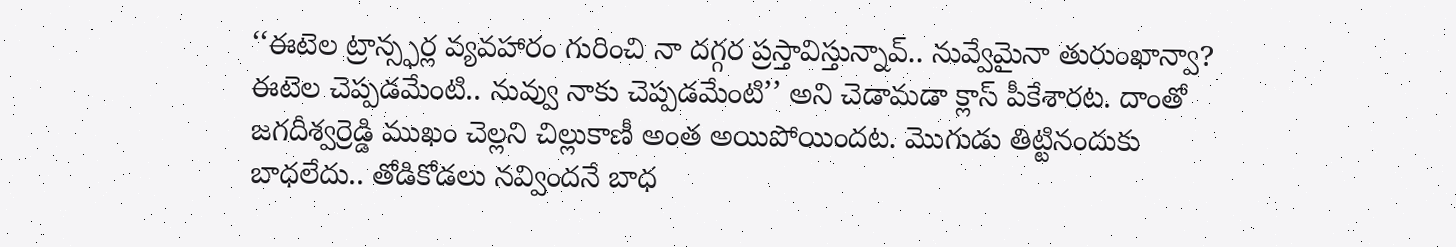‘‘ఈటెల ట్రాన్స్ఫర్ల వ్యవహారం గురించి నా దగ్గర ప్రస్తావిస్తున్నావ్.. నువ్వేమైనా తురుంఖాన్వా? ఈటెల చెప్పడమేంటి.. నువ్వు నాకు చెప్పడమేంటి’’ అని చెడామడా క్లాస్ పీకేశారట. దాంతో జగదీశ్వర్రెడ్డి ముఖం చెల్లని చిల్లుకాణీ అంత అయిపోయిందట. మొగుడు తిట్టినందుకు బాధలేదు.. తోడికోడలు నవ్విందనే బాధ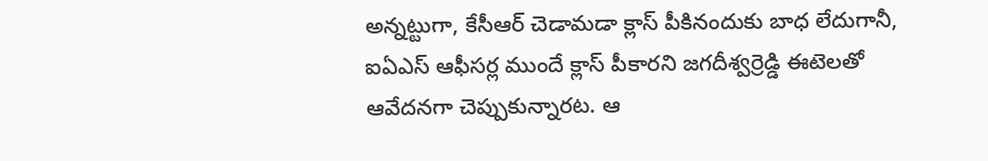అన్నట్టుగా, కేసీఆర్ చెడామడా క్లాస్ పీకినందుకు బాధ లేదుగానీ, ఐఏఎస్ ఆఫీసర్ల ముందే క్లాస్ పీకారని జగదీశ్వర్రెడ్డి ఈటెలతో ఆవేదనగా చెప్పుకున్నారట. ఆ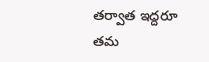తర్వాత ఇద్దరూ తమ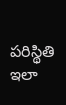పరిస్థితి ఇలా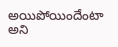అయిపోయిందేంటా అని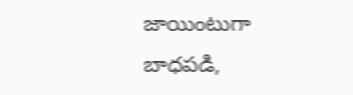జాయింటుగా బాధపడి,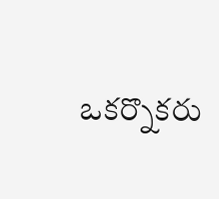ఒకర్నొకరు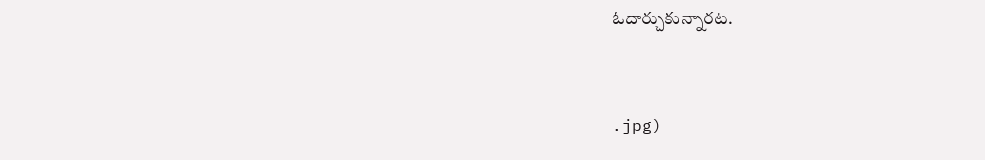ఓదార్చుకున్నారట.



.jpg)